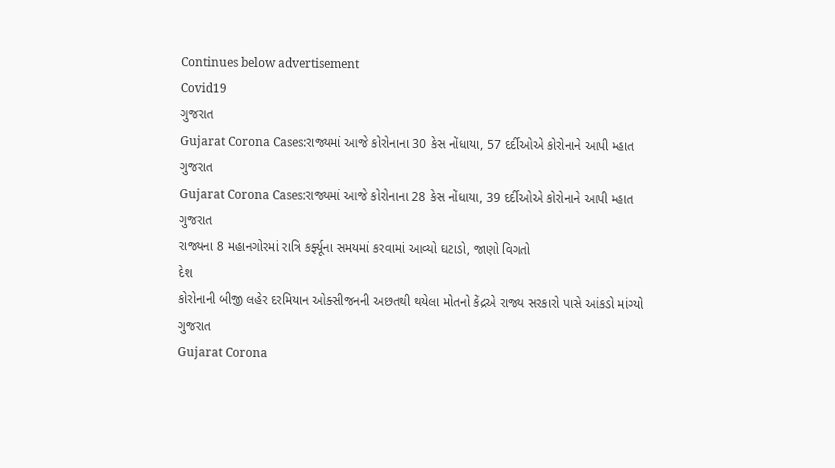Continues below advertisement
Covid19
ગુજરાત
Gujarat Corona Cases:રાજ્યમાં આજે કોરોનાના 30 કેસ નોંધાયા, 57 દર્દીઓએ કોરોનાને આપી મ્હાત
ગુજરાત
Gujarat Corona Cases:રાજ્યમાં આજે કોરોનાના 28 કેસ નોંધાયા, 39 દર્દીઓએ કોરોનાને આપી મ્હાત
ગુજરાત
રાજ્યના 8 મહાનગોરમાં રાત્રિ કર્ફ્યૂના સમયમાં કરવામાં આવ્યો ઘટાડો, જાણો વિગતો
દેશ
કોરોનાની બીજી લહેર દરમિયાન ઓક્સીજનની અછતથી થયેલા મોતનો કેંદ્રએ રાજ્ય સરકારો પાસે આંકડો માંગ્યો
ગુજરાત
Gujarat Corona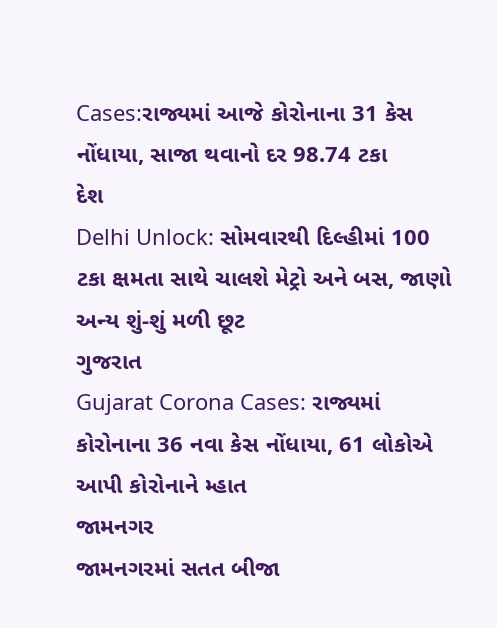Cases:રાજ્યમાં આજે કોરોનાના 31 કેસ નોંધાયા, સાજા થવાનો દર 98.74 ટકા
દેશ
Delhi Unlock: સોમવારથી દિલ્હીમાં 100 ટકા ક્ષમતા સાથે ચાલશે મેટ્રો અને બસ, જાણો અન્ય શું-શું મળી છૂટ
ગુજરાત
Gujarat Corona Cases: રાજ્યમાં કોરોનાના 36 નવા કેસ નોંધાયા, 61 લોકોએ આપી કોરોનાને મ્હાત
જામનગર
જામનગરમાં સતત બીજા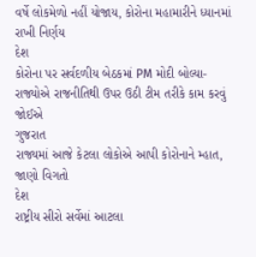વર્ષે લોકમેળો નહીં યોજાય, કોરોના મહામારીને ધ્યાનમાં રાખી નિર્ણય
દેશ
કોરોના પર સર્વદળીય બેઠકમાં PM મોદી બોલ્યા- રાજ્યોએ રાજનીતિથી ઉપર ઉઠી ટીમ તરીકે કામ કરવું જોઈએ
ગુજરાત
રાજ્યમાં આજે કેટલા લોકોએ આપી કોરોનાને મ્હાત, જાણો વિગતો
દેશ
રાષ્ટ્રીય સીરો સર્વેમાં આટલા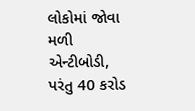લોકોમાં જોવા મળી એન્ટીબોડી, પરંતુ 40 કરોડ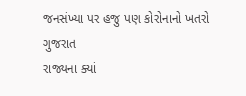જનસંખ્યા પર હજુ પણ કોરોનાનો ખતરો
ગુજરાત
રાજ્યના ક્યાં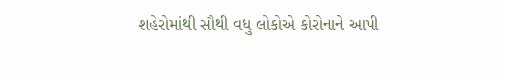શહેરોમાંથી સૌથી વધુ લોકોએ કોરોનાને આપી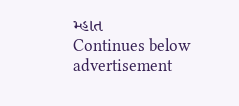મ્હાત
Continues below advertisement